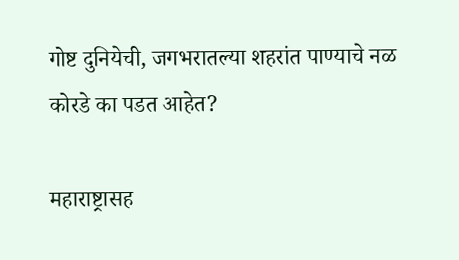गोष्ट दुनियेची, जगभरातल्या शहरांत पाण्याचे नळ कोरडे का पडत आहेत?

महाराष्ट्रासह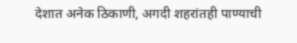देशात अनेक ठिकाणी, अगदी शहरांतही पाण्याची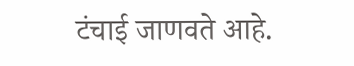टंचाई जाणवते आहे.